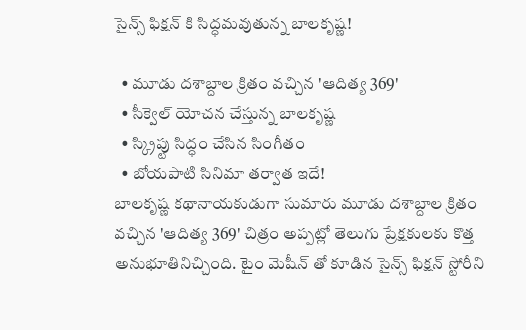సైన్స్ ఫిక్షన్ కి సిద్ధమవుతున్న బాలకృష్ణ!

  • మూడు దశాబ్దాల క్రితం వచ్చిన 'ఆదిత్య 369'
  • సీక్వెల్ యోచన చేస్తున్న బాలకృష్ణ
  • స్క్రిప్టు సిద్ధం చేసిన సింగీతం
  • బోయపాటి సినిమా తర్వాత ఇదే!
బాలకృష్ణ కథానాయకుడుగా సుమారు మూడు దశాబ్దాల క్రితం వచ్చిన 'ఆదిత్య 369' చిత్రం అప్పట్లో తెలుగు ప్రేక్షకులకు కొత్త అనుభూతినిచ్చింది. టైం మెషీన్ తో కూడిన సైన్స్ ఫిక్షన్ స్టోరీని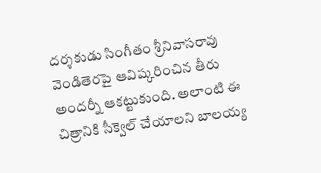దర్శకుడు సింగీతం శ్రీనివాసరావు వెండితెరపై ఆవిష్కరించిన తీరు అందర్నీ ఆకట్టుకుంది. అలాంటి ఈ చిత్రానికి సీక్వెల్ చేయాలని బాలయ్య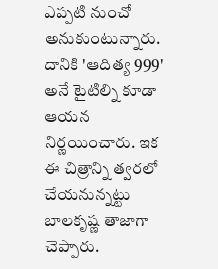ఎప్పటి నుంచో అనుకుంటున్నారు. దానికి 'ఆదిత్య 999' అనే టైటిల్ని కూడా ఆయన నిర్ణయించారు. ఇక ఈ చిత్రాన్ని త్వరలో చేయనున్నట్టు బాలకృష్ణ తాజాగా చెప్పారు.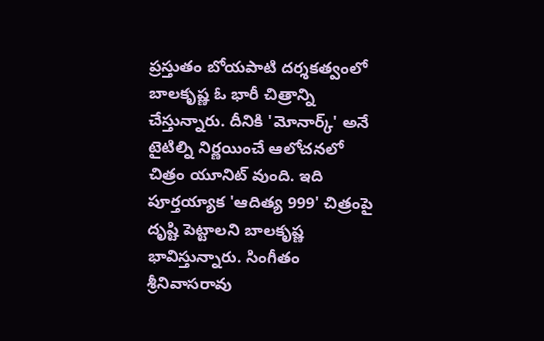ప్రస్తుతం బోయపాటి దర్శకత్వంలో బాలకృష్ణ ఓ భారీ చిత్రాన్ని చేస్తున్నారు. దీనికి 'మోనార్క్' అనే టైటిల్ని నిర్ణయించే ఆలోచనలో చిత్రం యూనిట్ వుంది. ఇది పూర్తయ్యాక 'ఆదిత్య 999' చిత్రంపై దృష్టి పెట్టాలని బాలకృష్ణ భావిస్తున్నారు. సింగీతం శ్రీనివాసరావు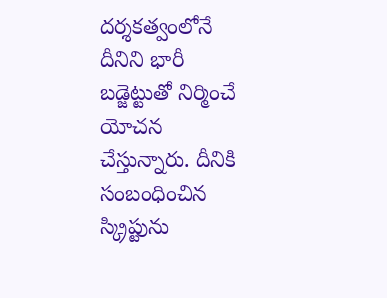దర్శకత్వంలోనే దీనిని భారీ బడ్జెట్టుతో నిర్మించే యోచన చేస్తున్నారు. దీనికి సంబంధించిన స్క్రిప్టును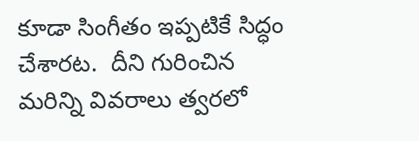కూడా సింగీతం ఇప్పటికే సిద్ధం చేశారట.  దీని గురించిన మరిన్ని వివరాలు త్వరలో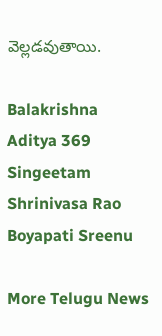వెల్లడవుతాయి.

Balakrishna
Aditya 369
Singeetam Shrinivasa Rao
Boyapati Sreenu

More Telugu News